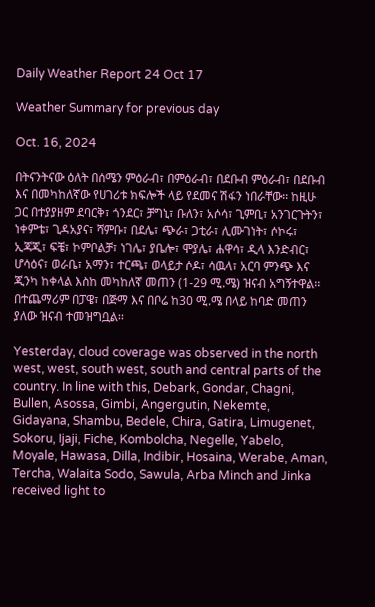Daily Weather Report 24 Oct 17

Weather Summary for previous day

Oct. 16, 2024

በትናንትናው ዕለት በሰሜን ምዕራብ፣ በምዕራብ፣ በደቡብ ምዕራብ፣ በደቡብ እና በመካከለኛው የሀገሪቱ ክፍሎች ላይ የደመና ሽፋን ነበራቸው፡፡ ከዚሁ ጋር በተያያዘም ደባርቅ፣ ጎንደር፣ ቻግኒ፣ ቡለን፣ አሶሳ፣ ጊምቢ፣ አንገርጉትን፣ ነቀምቴ፣ ጊዳአያና፣ ሻምቡ፣ በደሌ፣ ጭራ፣ ጋቲራ፣ ሊሙገነት፣ ሶኮሩ፣ ኢጃጂ፣ ፍቼ፣ ኮምቦልቻ፣ ነገሌ፣ ያቤሎ፣ ሞያሌ፣ ሐዋሳ፣ ዲላ እንድብር፣ ሆሳዕና፣ ወራቤ፣ አማን፣ ተርጫ፣ ወላይታ ሶዶ፣ ሳዉላ፣ አርባ ምንጭ እና ጂንካ ከቀላል እስከ መካከለኛ መጠን (1-29 ሚ.ሜ) ዝናብ አግኝተዋል፡፡ በተጨማሪም በፓዌ፣ በጅማ እና በቦሬ ከ30 ሚ.ሜ በላይ ከባድ መጠን ያለው ዝናብ ተመዝግቧል፡፡

Yesterday, cloud coverage was observed in the north west, west, south west, south and central parts of the country. In line with this, Debark, Gondar, Chagni, Bullen, Asossa, Gimbi, Angergutin, Nekemte, Gidayana, Shambu, Bedele, Chira, Gatira, Limugenet, Sokoru, Ijaji, Fiche, Kombolcha, Negelle, Yabelo, Moyale, Hawasa, Dilla, Indibir, Hosaina, Werabe, Aman, Tercha, Walaita Sodo, Sawula, Arba Minch and Jinka received light to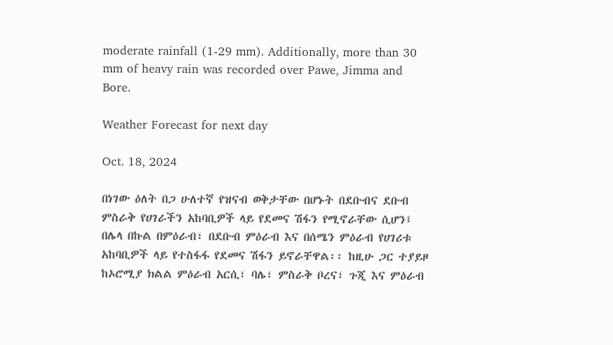moderate rainfall (1-29 mm). Additionally, more than 30 mm of heavy rain was recorded over Pawe, Jimma and Bore.

Weather Forecast for next day

Oct. 18, 2024

በነገው ዕለት በጋ ሁለተኛ የዝናብ ወቅታቸው በሆኑት በደቡብና ደቡብ ምስራቅ የሀገራችን አከባቢዎች ላይ የደመና ሽፋን የሚኖራቸው ሲሆን፤ በሌላ በኩል በምዕራብ፣ በደቡብ ምዕራብ እና በሰሜን ምዕራብ የሀገሪቱ አከባቢዎች ላይ የተስፋፋ የደመና ሽፋን ይኖራቸዋል፡፡ ከዚሁ ጋር ተያይዞ ከኦሮሚያ ክልል ምዕራብ አርሲ፣ ባሌ፣ ምስራቅ ቦረና፣ ጉጂ እና ምዕራብ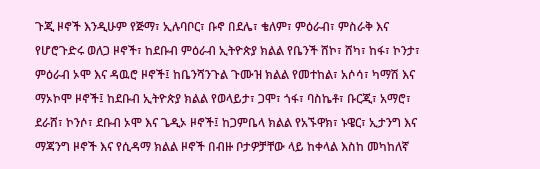ጉጂ ዞኖች እንዲሁም የጅማ፣ ኢሉባቦር፣ ቡኖ በደሌ፣ ቄለም፣ ምዕራብ፣ ምስራቅ እና የሆሮጉድሩ ወለጋ ዞኖች፣ ከደቡብ ምዕራብ ኢትዮጵያ ክልል የቤንች ሸኮ፣ ሸካ፣ ከፋ፣ ኮንታ፣ ምዕራብ ኦሞ እና ዳዉሮ ዞኖች፤ ከቤንሻንጉል ጉሙዝ ክልል የመተከል፣ አሶሳ፣ ካማሽ እና ማኦኮሞ ዞኖች፤ ከደቡብ ኢትዮጵያ ክልል የወላይታ፣ ጋሞ፣ ጎፋ፣ ባስኬቶ፣ ቡርጂ፣ አማሮ፣ ደራሸ፣ ኮንሶ፣ ደቡብ ኦሞ እና ጌዲኦ ዞኖች፤ ከጋምቤላ ክልል የአኙዋክ፣ ኑዌር፣ ኢታንግ እና ማጃንግ ዞኖች እና የሲዳማ ክልል ዞኖች በብዙ ቦታዎቻቸው ላይ ከቀላል እስከ መካከለኛ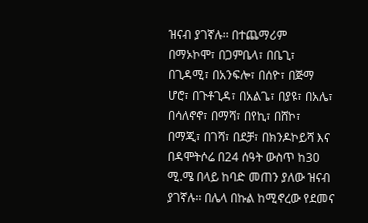ዝናብ ያገኛሉ፡፡ በተጨማሪም በማኦኮሞ፣ በጋምቤላ፣ በቤጊ፣ በጊዳሚ፣ በአንፍሎ፣ በሰዮ፣ በጅማ ሆሮ፣ በጉቶጊዳ፣ በአልጌ፣ በያዩ፣ በአሌ፣ በሳለኖኖ፣ በማሻ፣ በየኪ፣ በሸኮ፣ በማጂ፣ በገሻ፣ በደቻ፣ በክንዶኮይሻ እና በዳሞትሶሬ በ24 ሰዓት ውስጥ ከ30 ሚ.ሜ በላይ ከባድ መጠን ያለው ዝናብ ያገኛሉ፡፡ በሌላ በኩል ከሚኖረው የደመና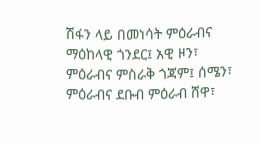ሽፋን ላይ በመነሳት ምዕራብና ማዕከላዊ ጎንደር፤ አዊ ዞን፣ ምዕራብና ምስራቅ ጎጃም፤ ሰሜን፣ ምዕራብና ደቡብ ምዕራብ ሸዋ፣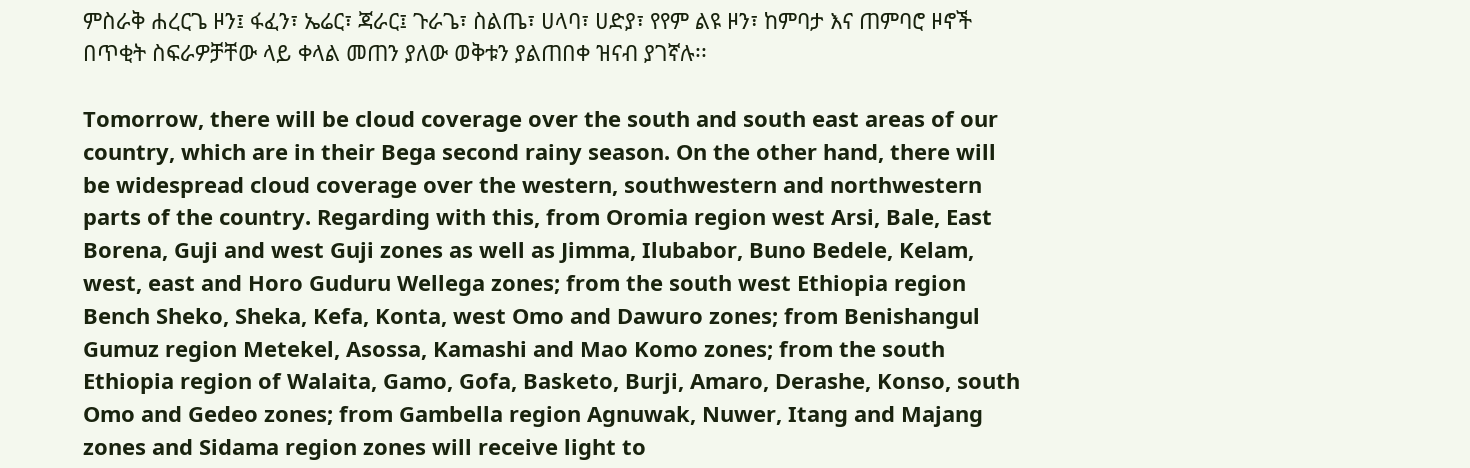ምስራቅ ሐረርጌ ዞን፤ ፋፈን፣ ኤሬር፣ ጃራር፤ ጉራጌ፣ ስልጤ፣ ሀላባ፣ ሀድያ፣ የየም ልዩ ዞን፣ ከምባታ እና ጠምባሮ ዞኖች በጥቂት ስፍራዎቻቸው ላይ ቀላል መጠን ያለው ወቅቱን ያልጠበቀ ዝናብ ያገኛሉ፡፡

Tomorrow, there will be cloud coverage over the south and south east areas of our country, which are in their Bega second rainy season. On the other hand, there will be widespread cloud coverage over the western, southwestern and northwestern parts of the country. Regarding with this, from Oromia region west Arsi, Bale, East Borena, Guji and west Guji zones as well as Jimma, Ilubabor, Buno Bedele, Kelam, west, east and Horo Guduru Wellega zones; from the south west Ethiopia region Bench Sheko, Sheka, Kefa, Konta, west Omo and Dawuro zones; from Benishangul Gumuz region Metekel, Asossa, Kamashi and Mao Komo zones; from the south Ethiopia region of Walaita, Gamo, Gofa, Basketo, Burji, Amaro, Derashe, Konso, south Omo and Gedeo zones; from Gambella region Agnuwak, Nuwer, Itang and Majang zones and Sidama region zones will receive light to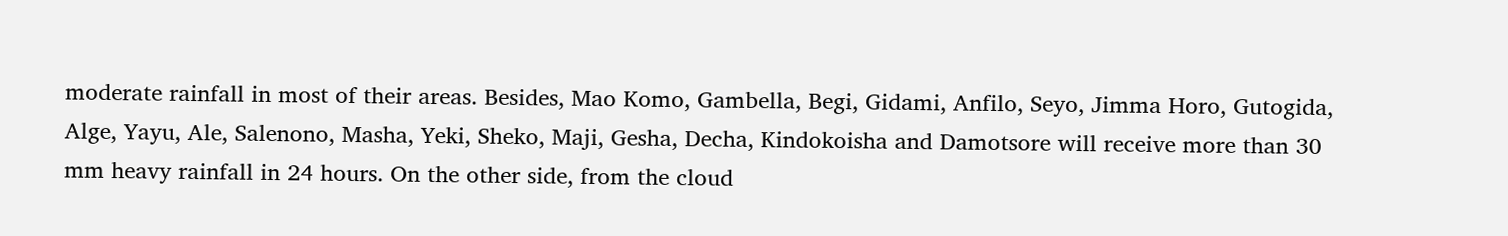moderate rainfall in most of their areas. Besides, Mao Komo, Gambella, Begi, Gidami, Anfilo, Seyo, Jimma Horo, Gutogida, Alge, Yayu, Ale, Salenono, Masha, Yeki, Sheko, Maji, Gesha, Decha, Kindokoisha and Damotsore will receive more than 30 mm heavy rainfall in 24 hours. On the other side, from the cloud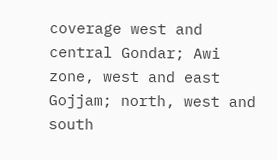coverage west and central Gondar; Awi zone, west and east Gojjam; north, west and south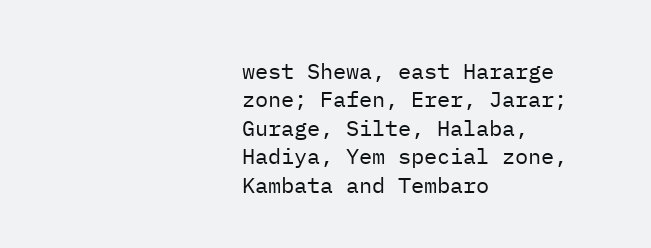west Shewa, east Hararge zone; Fafen, Erer, Jarar; Gurage, Silte, Halaba, Hadiya, Yem special zone, Kambata and Tembaro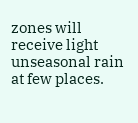zones will receive light unseasonal rain at few places.